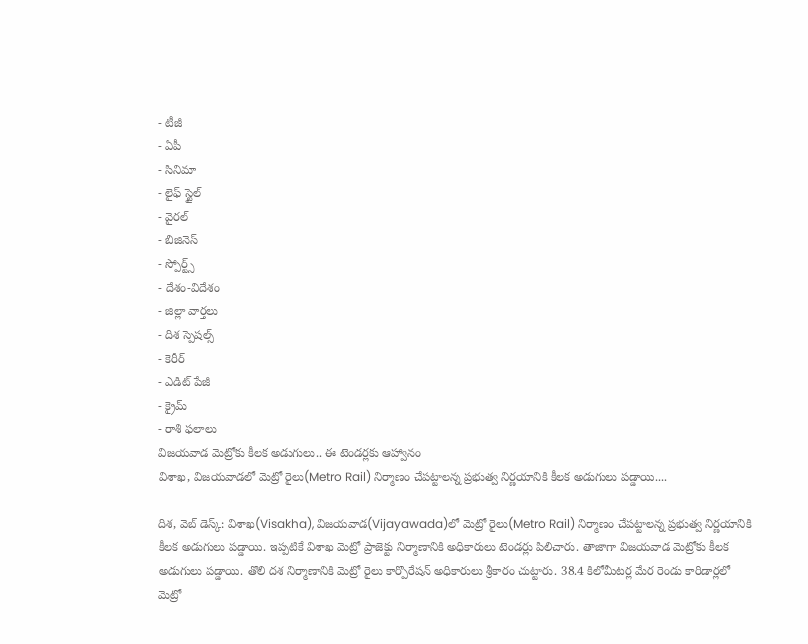- టీజీ
- ఏపీ
- సినిమా
- లైఫ్ స్టైల్
- వైరల్
- బిజినెస్
- స్పోర్ట్స్
- దేశం-విదేశం
- జిల్లా వార్తలు
- దిశ స్పెషల్స్
- కెరీర్
- ఎడిట్ పేజీ
- క్రైమ్
- రాశి ఫలాలు
విజయవాడ మెట్రోకు కీలక అడుగులు.. ఈ టెండర్లకు ఆహ్వానం
విశాఖ, విజయవాడలో మెట్రో రైలు(Metro Rail) నిర్మాణం చేపట్టాలన్న ప్రభుత్వ నిర్ణయానికి కీలక అడుగులు పడ్డాయి....

దిశ, వెబ్ డెస్క్: విశాఖ(Visakha), విజయవాడ(Vijayawada)లో మెట్రో రైలు(Metro Rail) నిర్మాణం చేపట్టాలన్న ప్రభుత్వ నిర్ణయానికి కీలక అడుగులు పడ్డాయి. ఇప్పటికే విశాఖ మెట్రో ప్రాజెక్టు నిర్మాణానికి అధికారులు టెండర్లు పిలిచారు. తాజాగా విజయవాడ మెట్రోకు కీలక అడుగులు పడ్డాయి. తొలి దశ నిర్మాణానికి మెట్రో రైలు కార్పొరేషన్ అధికారులు శ్రీకారం చుట్టారు. 38.4 కిలోమీటర్ల మేర రెండు కారిడార్లలో మెట్రో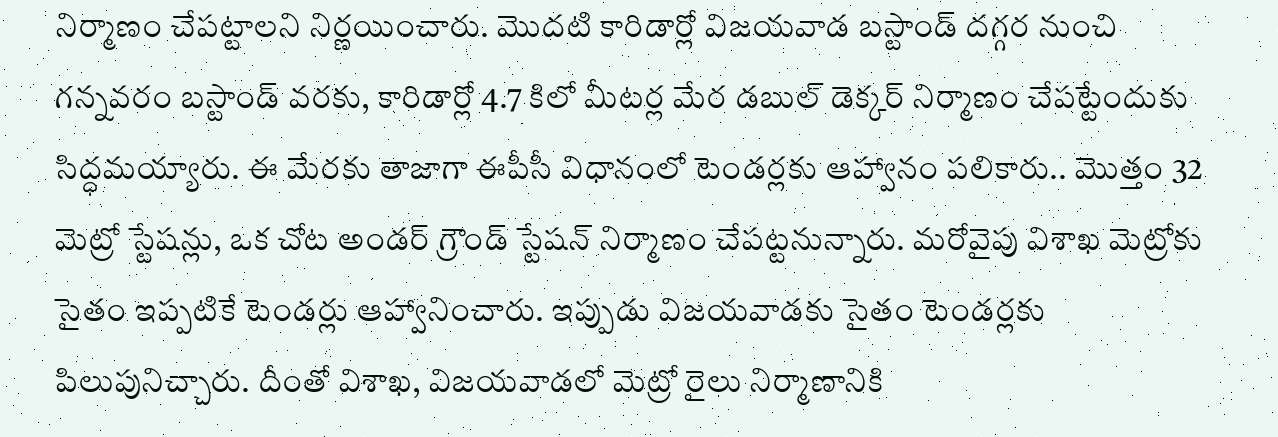నిర్మాణం చేపట్టాలని నిర్ణయించారు. మొదటి కారిడార్లో విజయవాడ బస్టాండ్ దగ్గర నుంచి గన్నవరం బస్టాండ్ వరకు, కారిడార్లో 4.7 కిలో మీటర్ల మేర డబుల్ డెక్కర్ నిర్మాణం చేపట్టేందుకు సిద్ధమయ్యారు. ఈ మేరకు తాజాగా ఈపీసీ విధానంలో టెండర్లకు ఆహ్వానం పలికారు.. మొత్తం 32 మెట్రో స్టేషన్లు, ఒక చోట అండర్ గ్రౌండ్ స్టేషన్ నిర్మాణం చేపట్టనున్నారు. మరోవైపు విశాఖ మెట్రోకు సైతం ఇప్పటికే టెండర్లు ఆహ్వానించారు. ఇప్పుడు విజయవాడకు సైతం టెండర్లకు పిలుపునిచ్చారు. దీంతో విశాఖ, విజయవాడలో మెట్రో రైలు నిర్మాణానికి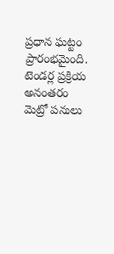ప్రధాన ఘట్టం ప్రారంభమైంది. టెండర్ల ప్రక్రియ అనంతరం మెట్రో పనులు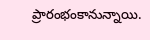ప్రారంభంకానున్నాయి.